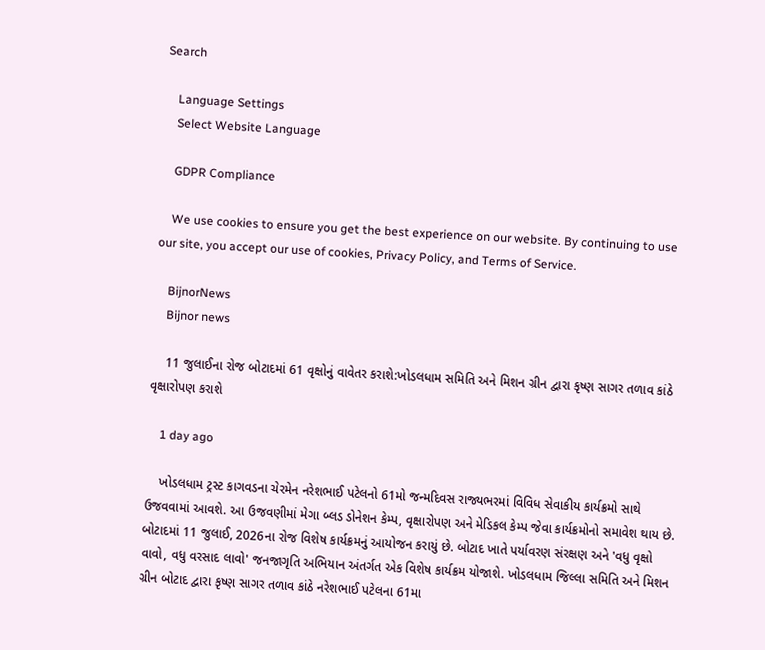Search

    Language Settings
    Select Website Language

    GDPR Compliance

    We use cookies to ensure you get the best experience on our website. By continuing to use our site, you accept our use of cookies, Privacy Policy, and Terms of Service.

    BijnorNews
    Bijnor news

    11 જુલાઈના રોજ બોટાદમાં 61 વૃક્ષોનું વાવેતર કરાશે:ખોડલધામ સમિતિ અને મિશન ગ્રીન દ્વારા કૃષ્ણ સાગર તળાવ કાંઠે વૃક્ષારોપણ કરાશે

    1 day ago

    ખોડલધામ ટ્રસ્ટ કાગવડના ચેરમેન નરેશભાઈ પટેલનો 61મો જન્મદિવસ રાજ્યભરમાં વિવિધ સેવાકીય કાર્યક્રમો સાથે ઉજવવામાં આવશે. આ ઉજવણીમાં મેગા બ્લડ ડોનેશન કેમ્પ, વૃક્ષારોપણ અને મેડિકલ કેમ્પ જેવા કાર્યક્રમોનો સમાવેશ થાય છે. બોટાદમાં 11 જુલાઈ, 2026ના રોજ વિશેષ કાર્યક્રમનું આયોજન કરાયું છે. બોટાદ ખાતે પર્યાવરણ સંરક્ષણ અને 'વધુ વૃક્ષો વાવો, વધુ વરસાદ લાવો' જનજાગૃતિ અભિયાન અંતર્ગત એક વિશેષ કાર્યક્રમ યોજાશે. ખોડલધામ જિલ્લા સમિતિ અને મિશન ગ્રીન બોટાદ દ્વારા કૃષ્ણ સાગર તળાવ કાંઠે નરેશભાઈ પટેલના 61મા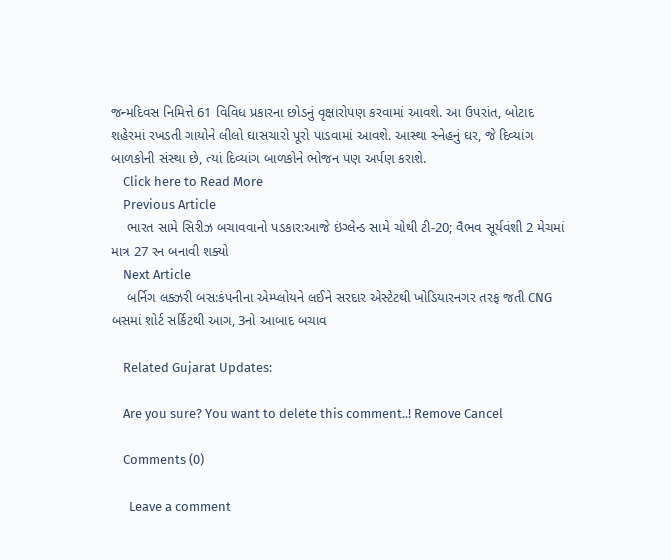જન્મદિવસ નિમિત્તે 61 વિવિધ પ્રકારના છોડનું વૃક્ષારોપણ કરવામાં આવશે. આ ઉપરાંત, બોટાદ શહેરમાં રખડતી ગાયોને લીલો ઘાસચારો પૂરો પાડવામાં આવશે. આસ્થા સ્નેહનું ઘર, જે દિવ્યાંગ બાળકોની સંસ્થા છે, ત્યાં દિવ્યાંગ બાળકોને ભોજન પણ અર્પણ કરાશે.
    Click here to Read More
    Previous Article
    ભારત સામે સિરીઝ બચાવવાનો પડકાર:આજે ઇંગ્લેન્ડ સામે ચોથી ટી-20; વૈભવ સૂર્યવંશી 2 મેચમાં માત્ર 27 રન બનાવી શક્યો
    Next Article
    બર્નિગ લક્ઝરી બસ:કંપનીના એમ્પ્લોયને લઈને સરદાર એસ્ટેટથી ખોડિયારનગર તરફ જતી CNG બસમાં શોર્ટ સર્કિટથી આગ, 3નો આબાદ બચાવ

    Related Gujarat Updates:

    Are you sure? You want to delete this comment..! Remove Cancel

    Comments (0)

      Leave a comment